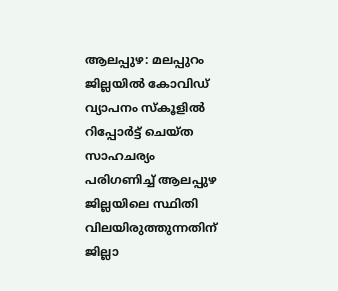ആലപ്പുഴ: മലപ്പുറം ജില്ലയില്‍ കോവിഡ് വ്യാപനം സ്കൂളില്‍ റിപ്പോര്‍ട്ട് ചെയ്ത സാഹചര്യം പരിഗണിച്ച്‌ ആലപ്പുഴ ജില്ലയിലെ സ്ഥിതി വിലയിരുത്തുന്നതിന് ജില്ലാ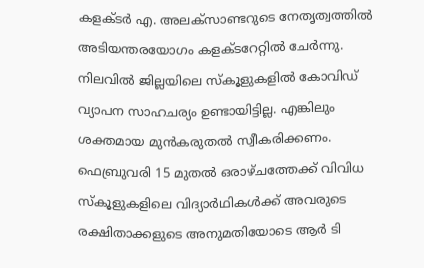കളക്ടര്‍ എ. അലക്സാണ്ടറുടെ നേതൃത്വത്തില്‍ അടിയന്തരയോഗം കളക്ടറേറ്റില്‍ ചേര്‍ന്നു. നിലവില്‍ ജില്ലയിലെ സ്കൂളുകളില്‍ കോവിഡ് വ്യാപന സാഹചര്യം ഉണ്ടായിട്ടില്ല. എങ്കിലും ശക്തമായ മുന്‍കരുതല്‍ സ്വീകരിക്കണം. ഫെബ്രുവരി 15 മുതല്‍ ഒരാഴ്ചത്തേക്ക് വിവിധ സ്കൂളുകളിലെ വിദ്യാര്‍ഥികള്‍ക്ക് അവരുടെ രക്ഷിതാക്കളുടെ അനുമതിയോടെ ആര്‍ ടി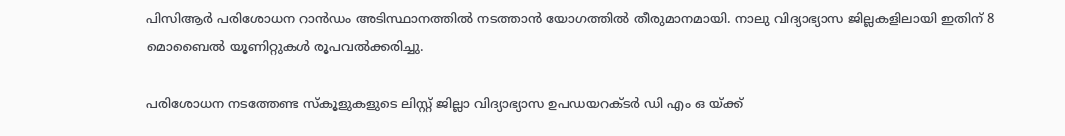പിസിആര്‍ പരിശോധന റാന്‍ഡം അടിസ്ഥാനത്തില്‍ നടത്താന്‍ യോഗത്തില്‍ തീരുമാനമായി. നാലു വിദ്യാഭ്യാസ ജില്ലകളിലായി ഇതിന് 8 മൊബൈല്‍ യൂണിറ്റുകള്‍ രൂപവല്‍ക്കരിച്ചു.

പരിശോധന നടത്തേണ്ട സ്കൂളുകളുടെ ലിസ്റ്റ് ജില്ലാ വിദ്യാഭ്യാസ ഉപഡയറക്ടര്‍ ഡി എം ഒ യ്ക്ക്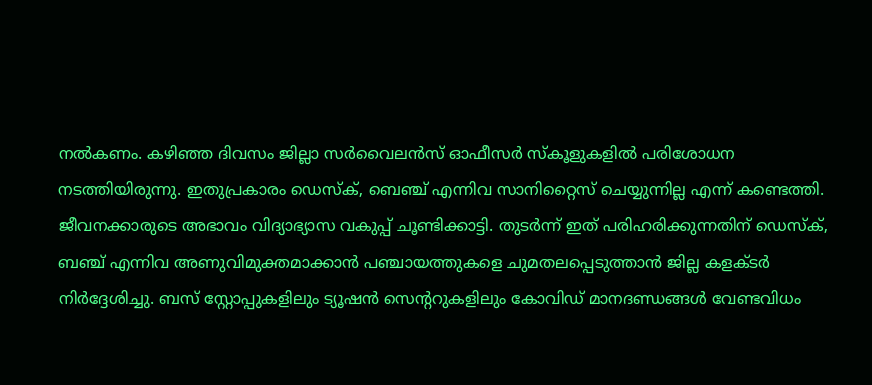നല്‍കണം. കഴിഞ്ഞ ദിവസം ജില്ലാ സര്‍വൈലന്‍സ് ഓഫീസര്‍ സ്കൂളുകളില്‍ പരിശോധന നടത്തിയിരുന്നു. ഇതുപ്രകാരം ഡെസ്ക്, ബെഞ്ച് എന്നിവ സാനിറ്റൈസ് ചെയ്യുന്നില്ല എന്ന് കണ്ടെത്തി. ജീവനക്കാരുടെ അഭാവം വിദ്യാഭ്യാസ വകുപ്പ് ചൂണ്ടിക്കാട്ടി. തുടര്‍ന്ന് ഇത് പരിഹരിക്കുന്നതിന് ഡെസ്ക്, ബഞ്ച് എന്നിവ അണുവിമുക്തമാക്കാന്‍ പഞ്ചായത്തുകളെ ചുമതലപ്പെടുത്താന്‍ ജില്ല കളക്ടര്‍ നിര്‍ദ്ദേശിച്ചു. ബസ് സ്റ്റോപ്പുകളിലും ട്യൂഷന്‍ സെന്‍ററുകളിലും കോവിഡ് മാനദണ്ഡങ്ങള്‍ വേണ്ടവിധം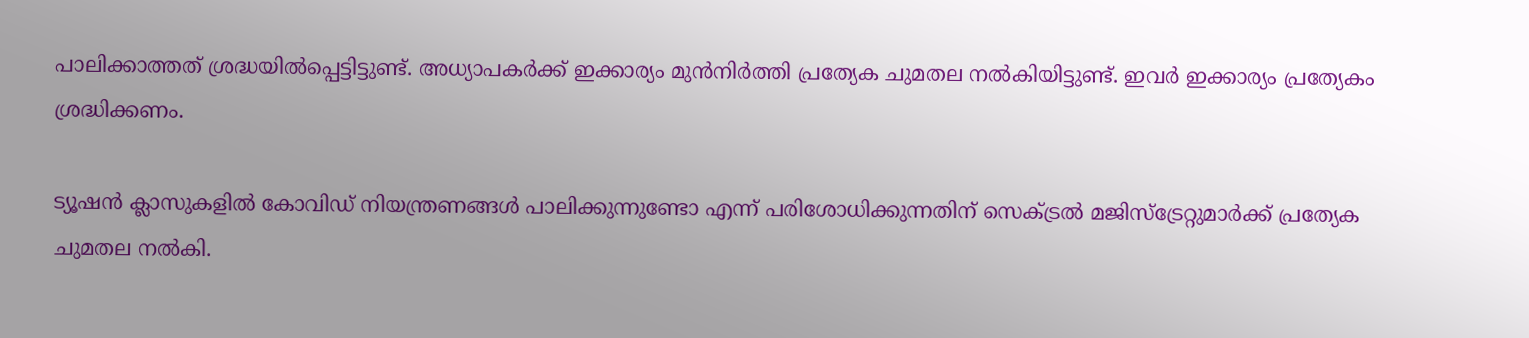പാലിക്കാത്തത് ശ്രദ്ധയില്‍പ്പെട്ടിട്ടുണ്ട്. അധ്യാപകര്‍ക്ക് ഇക്കാര്യം മുന്‍നിര്‍ത്തി പ്രത്യേക ചുമതല നല്‍കിയിട്ടുണ്ട്. ഇവര്‍ ഇക്കാര്യം പ്രത്യേകം ശ്രദ്ധിക്കണം.

ട്യൂഷന്‍ ക്ലാസുകളില്‍ കോവിഡ് നിയന്ത്രണങ്ങള്‍ പാലിക്കുന്നുണ്ടോ എന്ന് പരിശോധിക്കുന്നതിന് സെക്‌ട്രല്‍ മജിസ്ട്രേറ്റുമാര്‍ക്ക് പ്രത്യേക ചുമതല നല്‍കി.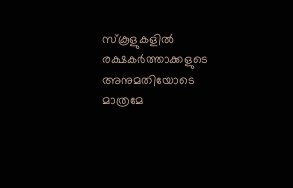സ്കൂളുകളില്‍ രക്ഷകര്‍ത്താക്കളുടെ അനുമതിയോടെ മാത്രമേ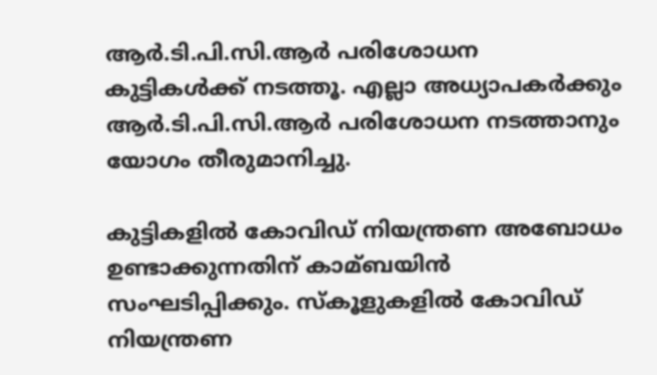ആര്‍.ടി.പി.സി.ആര്‍ പരിശോധന കുട്ടികള്‍ക്ക് നടത്തൂ. എല്ലാ അധ്യാപകര്‍ക്കും ആര്‍.ടി.പി.സി.ആര്‍ പരിശോധന നടത്താനും യോഗം തീരുമാനിച്ചു.

കുട്ടികളില്‍ കോവിഡ് നിയന്ത്രണ അബോധം ഉണ്ടാക്കുന്നതിന് കാമ്ബയിന്‍ സംഘടിപ്പിക്കും. സ്കൂളുകളില്‍ കോവിഡ് നിയന്ത്രണ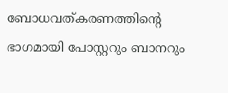ബോധവത്കരണത്തിന്റെ ഭാഗമായി പോസ്റ്ററും ബാനറും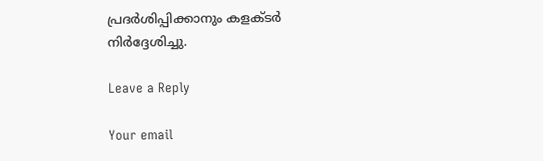പ്രദര്‍ശിപ്പിക്കാനും കളക്ടര്‍ നിര്‍ദ്ദേശിച്ചു.

Leave a Reply

Your email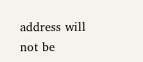address will not be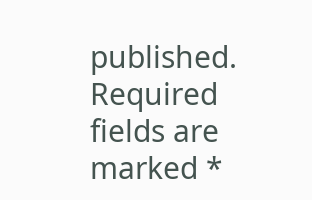published. Required fields are marked *